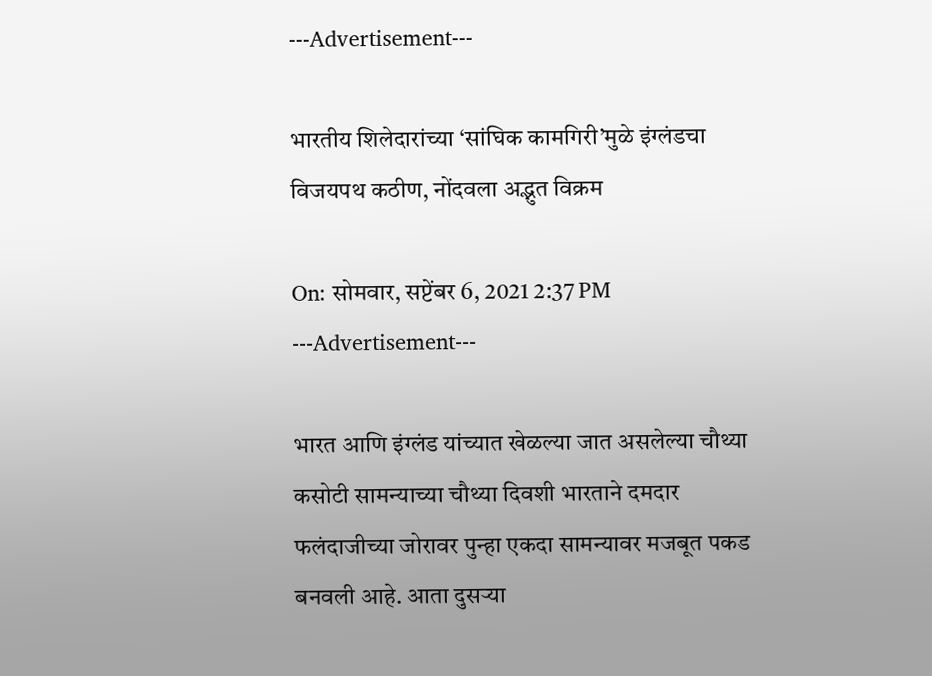---Advertisement---

भारतीय शिलेदारांच्या ‘सांघिक कामगिरी’मुळे इंग्लंडचा विजयपथ कठीण, नोंदवला अद्भुत विक्रम

On: सोमवार, सप्टेंबर 6, 2021 2:37 PM
---Advertisement---

भारत आणि इंग्लंड यांच्यात खेळल्या जात असलेल्या चौथ्या कसोटी सामन्याच्या चौथ्या दिवशी भारताने दमदार फलंदाजीच्या जोरावर पुन्हा एकदा सामन्यावर मजबूत पकड बनवली आहे. आता दुसऱ्या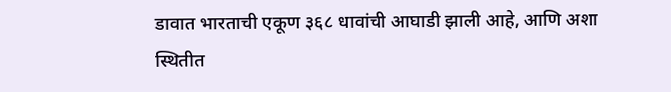डावात भारताची एकूण ३६८ धावांची आघाडी झाली आहे, आणि अशा स्थितीत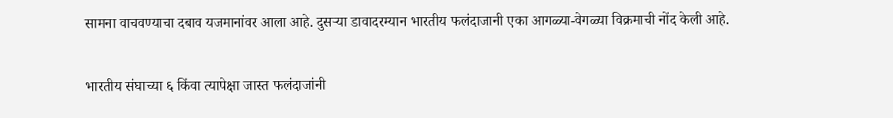सामना वाचवण्याचा दबाव यजमानांवर आला आहे. दुसऱ्या डावादरम्यान भारतीय फलंदाजानी एका आगळ्या-वेगळ्या विक्रमाची नोंद केली आहे.

भारतीय संघाच्या ६ किंवा त्यापेक्षा जास्त फलंदाजांनी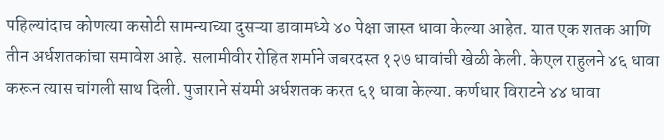पहिल्यांदाच कोणत्या कसोटी सामन्याच्या दुसऱ्या डावामध्ये ४० पेक्षा जास्त धावा केल्या आहेत. यात एक शतक आणि तीन अर्धशतकांचा समावेश आहे. सलामीवीर रोहित शर्माने जबरदस्त १२७ धावांची खेळी केली. केएल राहुलने ४६ धावा करून त्यास चांगली साथ दिली. पुजाराने संयमी अर्धशतक करत ६१ धावा केल्या. कर्णधार विराटने ४४ धावा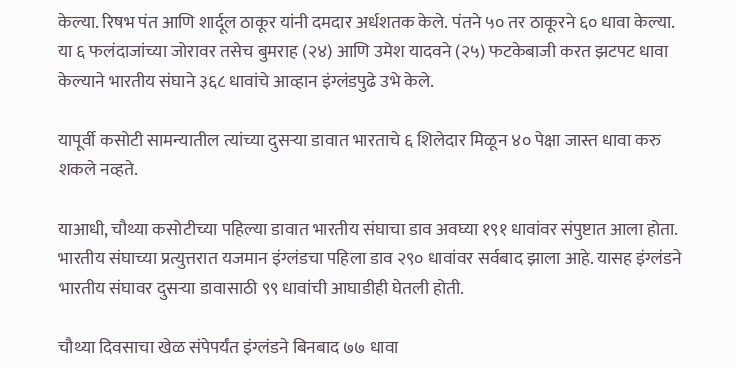केल्या. रिषभ पंत आणि शार्दूल ठाकूर यांनी दमदार अर्धशतक केले. पंतने ५० तर ठाकूरने ६० धावा केल्या. या ६ फलंदाजांच्या जोरावर तसेच बुमराह (२४) आणि उमेश यादवने (२५) फटकेबाजी करत झटपट धावा केल्याने भारतीय संघाने ३६८ धावांचे आव्हान इंग्लंडपुढे उभे केले.

यापूर्वी कसोटी सामन्यातील त्यांच्या दुसऱ्या डावात भारताचे ६ शिलेदार मिळून ४० पेक्षा जास्त धावा करु शकले नव्हते.

याआधी, चौथ्या कसोटीच्या पहिल्या डावात भारतीय संघाचा डाव अवघ्या १९१ धावांवर संपुष्टात आला होता. भारतीय संघाच्या प्रत्युत्तरात यजमान इंग्लंडचा पहिला डाव २९० धावांवर सर्वबाद झाला आहे. यासह इंग्लंडने भारतीय संघावर दुसऱ्या डावासाठी ९९ धावांची आघाडीही घेतली होती.

चौथ्या दिवसाचा खेळ संपेपर्यंत इंग्लंडने बिनबाद ७७ धावा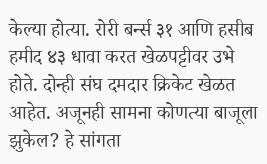केल्या होत्या. रोरी बर्न्स ३१ आणि हसीब हमीद ४३ धावा करत खेळपट्टीवर उभे होते. दोन्ही संघ दमदार क्रिकेट खेळत आहेत. अजूनही सामना कोणत्या बाजूला झुकेल? हे सांगता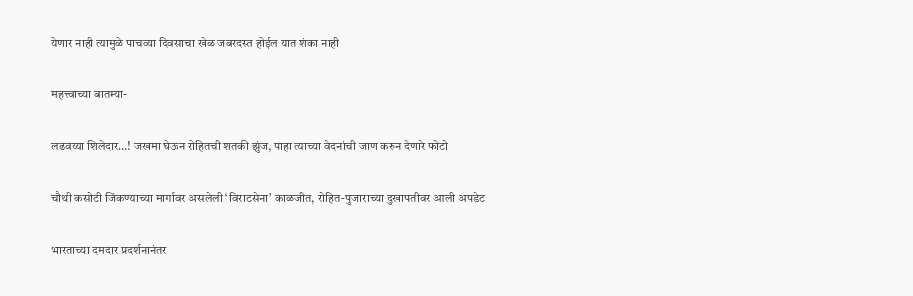येणार नाही त्यामुळे पाचव्या दिवसाचा खेळ जबरदस्त होईल यात शंका नाही

महत्त्वाच्या बातम्या-

लढवय्या शिलेदार…! जखमा घेऊन रोहितची शतकी झुंज, पाहा त्याच्या वेदनांची जाण करुन देणारे फोटो

चौथी कसोटी जिंकण्याच्या मार्गावर असलेली ‘विराटसेना’ काळजीत, रोहित-पुजाराच्या दुखापतीवर आली अपडेट

भारताच्या दमदार प्रदर्शनानंतर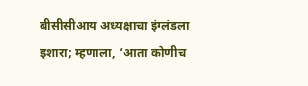बीसीसीआय अध्यक्षाचा इंग्लंडला इशारा; म्हणाला, ‘आता कोणीच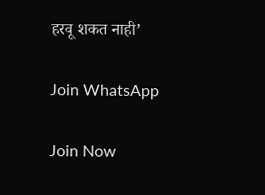हरवू शकत नाही’

Join WhatsApp

Join Now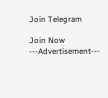Join Telegram

Join Now
---Advertisement---